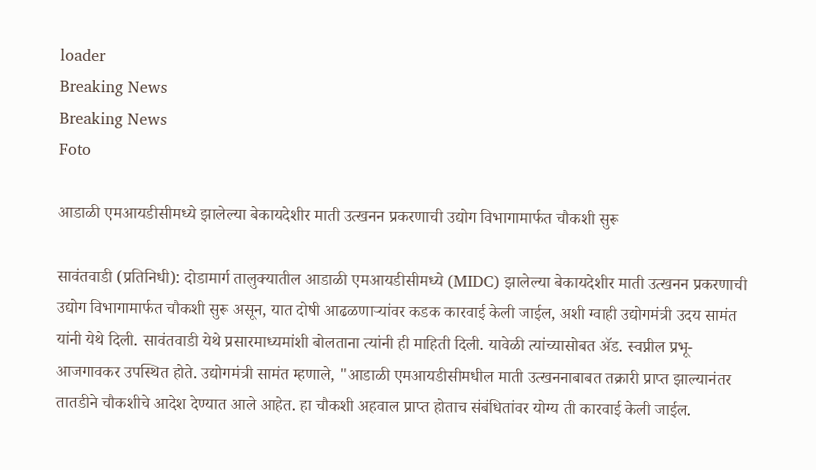loader
Breaking News
Breaking News
Foto

आडाळी एमआयडीसीमध्ये झालेल्या बेकायदेशीर माती उत्खनन प्रकरणाची उद्योग विभागामार्फत चौकशी सुरू

सावंतवाडी (प्रतिनिधी): दोडामार्ग तालुक्यातील आडाळी एमआयडीसीमध्ये (MIDC) झालेल्या बेकायदेशीर माती उत्खनन प्रकरणाची उद्योग विभागामार्फत चौकशी सुरू असून, यात दोषी आढळणाऱ्यांवर कडक कारवाई केली जाईल, अशी ग्वाही उद्योगमंत्री उदय सामंत यांनी येथे दिली. सावंतवाडी येथे प्रसारमाध्यमांशी बोलताना त्यांनी ही माहिती दिली. यावेळी त्यांच्यासोबत ॲड. स्वप्नील प्रभू-आजगावकर उपस्थित होते. उद्योगमंत्री सामंत म्हणाले, "आडाळी एमआयडीसीमधील माती उत्खननाबाबत तक्रारी प्राप्त झाल्यानंतर तातडीने चौकशीचे आदेश देण्यात आले आहेत. हा चौकशी अहवाल प्राप्त होताच संबंधितांवर योग्य ती कारवाई केली जाईल.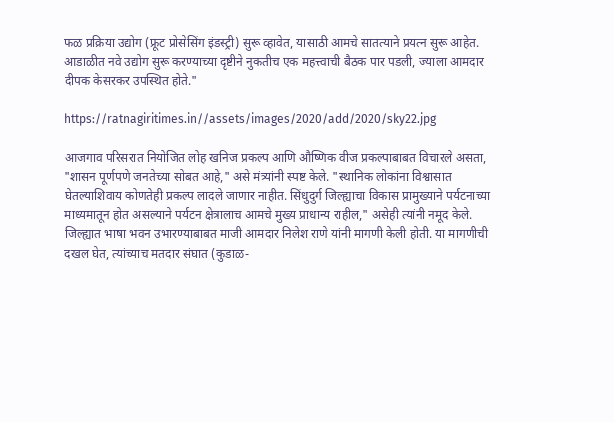फळ प्रक्रिया उद्योग (फ्रूट प्रोसेसिंग इंडस्ट्री) सुरू व्हावेत, यासाठी आमचे सातत्याने प्रयत्न सुरू आहेत. आडाळीत नवे उद्योग सुरू करण्याच्या दृष्टीने नुकतीच एक महत्त्वाची बैठक पार पडली, ज्याला आमदार दीपक केसरकर उपस्थित होते."

https://ratnagiritimes.in//assets/images/2020/add/2020/sky22.jpg

आजगाव परिसरात नियोजित लोह खनिज प्रकल्प आणि औष्णिक वीज प्रकल्पाबाबत विचारले असता, "शासन पूर्णपणे जनतेच्या सोबत आहे," असे मंत्र्यांनी स्पष्ट केले. "स्थानिक लोकांना विश्वासात घेतल्याशिवाय कोणतेही प्रकल्प लादले जाणार नाहीत. सिंधुदुर्ग जिल्ह्याचा विकास प्रामुख्याने पर्यटनाच्या माध्यमातून होत असल्याने पर्यटन क्षेत्रालाच आमचे मुख्य प्राधान्य राहील," असेही त्यांनी नमूद केले. जिल्ह्यात भाषा भवन उभारण्याबाबत माजी आमदार निलेश राणे यांनी मागणी केली होती. या मागणीची दखल घेत, त्यांच्याच मतदार संघात (कुडाळ-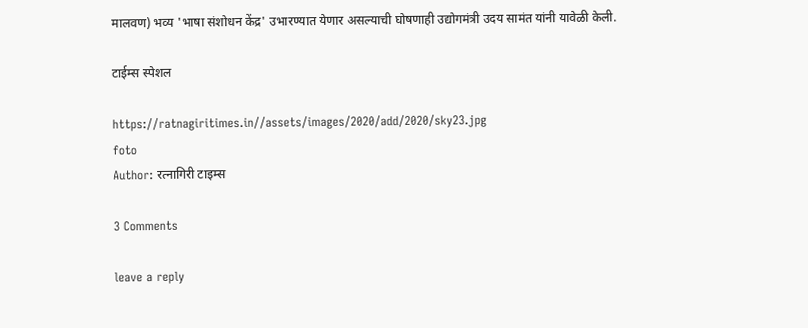मालवण) भव्य 'भाषा संशोधन केंद्र' उभारण्यात येणार असल्याची घोषणाही उद्योगमंत्री उदय सामंत यांनी यावेळी केली.

टाईम्स स्पेशल

https://ratnagiritimes.in//assets/images/2020/add/2020/sky23.jpg
foto
Author: रत्नागिरी टाइम्स

3 Comments

leave a reply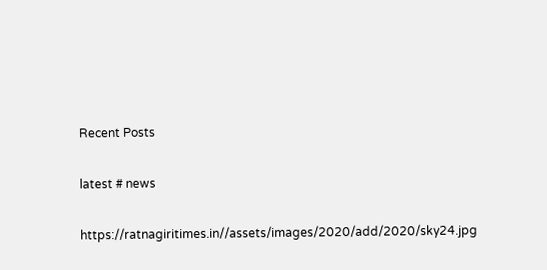Recent Posts

latest # news

https://ratnagiritimes.in//assets/images/2020/add/2020/sky24.jpg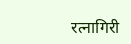रत्नागिरी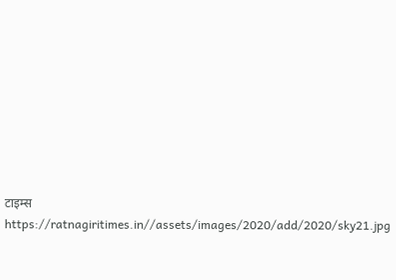टाइम्स
https://ratnagiritimes.in//assets/images/2020/add/2020/sky21.jpg